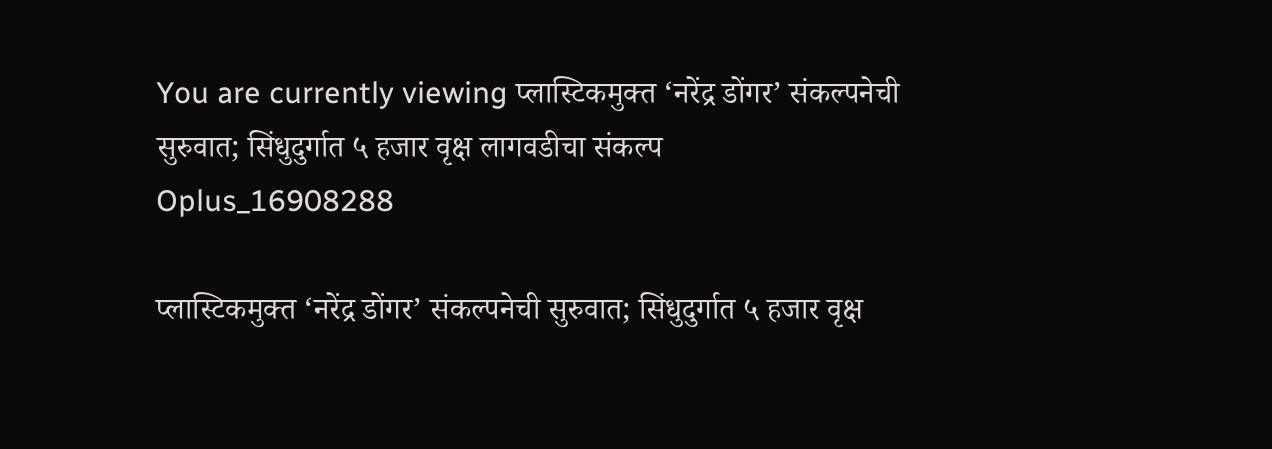You are currently viewing प्लास्टिकमुक्त ‘नरेंद्र डोंगर’ संकल्पनेची सुरुवात; सिंधुदुर्गात ५ हजार वृक्ष लागवडीचा संकल्प
Oplus_16908288

प्लास्टिकमुक्त ‘नरेंद्र डोंगर’ संकल्पनेची सुरुवात; सिंधुदुर्गात ५ हजार वृक्ष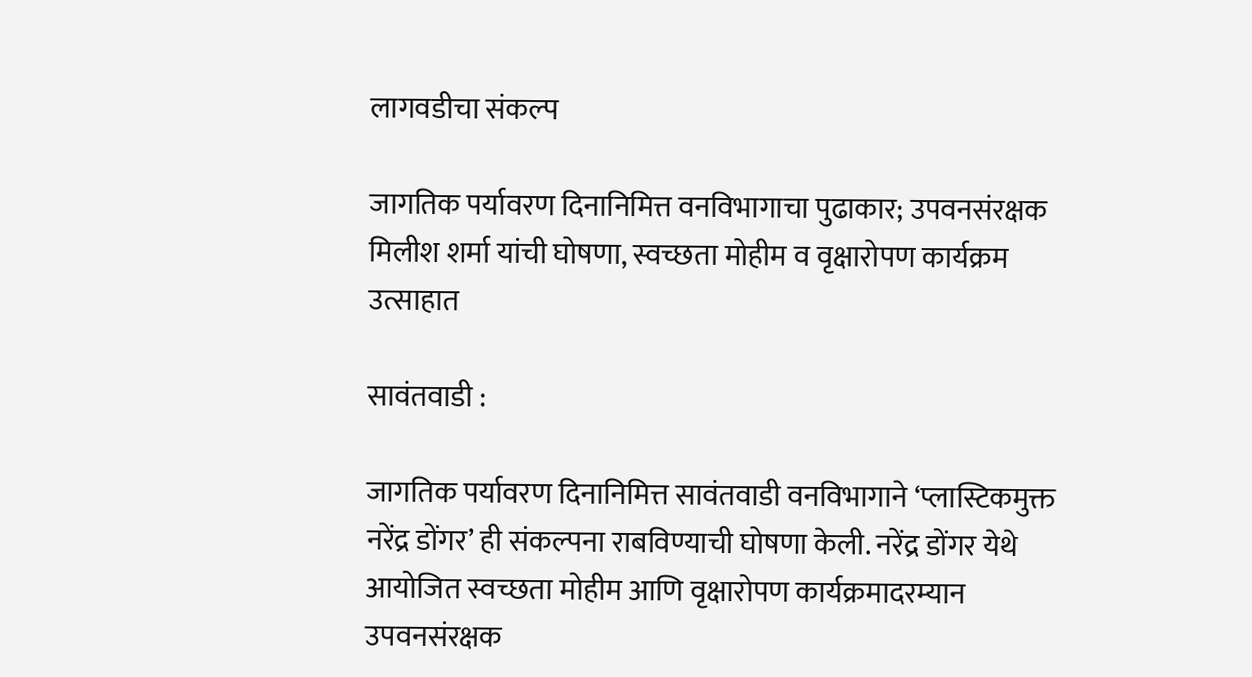लागवडीचा संकल्प

जागतिक पर्यावरण दिनानिमित्त वनविभागाचा पुढाकार; उपवनसंरक्षक मिलीश शर्मा यांची घोषणा, स्वच्छता मोहीम व वृक्षारोपण कार्यक्रम उत्साहात

सावंतवाडी :

जागतिक पर्यावरण दिनानिमित्त सावंतवाडी वनविभागाने ‘प्लास्टिकमुक्त नरेंद्र डोंगर’ ही संकल्पना राबविण्याची घोषणा केली. नरेंद्र डोंगर येथे आयोजित स्वच्छता मोहीम आणि वृक्षारोपण कार्यक्रमादरम्यान उपवनसंरक्षक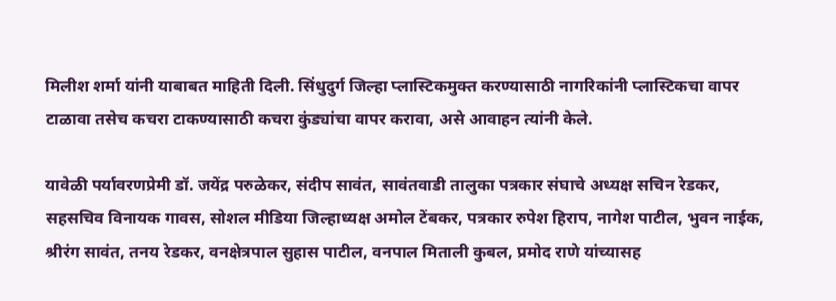मिलीश शर्मा यांनी याबाबत माहिती दिली. सिंधुदुर्ग जिल्हा प्लास्टिकमुक्त करण्यासाठी नागरिकांनी प्लास्टिकचा वापर टाळावा तसेच कचरा टाकण्यासाठी कचरा कुंड्यांचा वापर करावा, असे आवाहन त्यांनी केले.

यावेळी पर्यावरणप्रेमी डॉ. जयेंद्र परुळेकर, संदीप सावंत, सावंतवाडी तालुका पत्रकार संघाचे अध्यक्ष सचिन रेडकर, सहसचिव विनायक गावस, सोशल मीडिया जिल्हाध्यक्ष अमोल टेंबकर, पत्रकार रुपेश हिराप, नागेश पाटील, भुवन नाईक, श्रीरंग सावंत, तनय रेडकर, वनक्षेत्रपाल सुहास पाटील, वनपाल मिताली कुबल, प्रमोद राणे यांच्यासह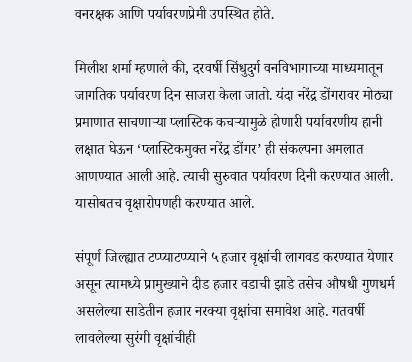वनरक्षक आणि पर्यावरणप्रेमी उपस्थित होते.

मिलीश शर्मा म्हणाले की, दरवर्षी सिंधुदुर्ग वनविभागाच्या माध्यमातून जागतिक पर्यावरण दिन साजरा केला जातो. यंदा नरेंद्र डोंगरावर मोठ्या प्रमाणात साचणाऱ्या प्लास्टिक कचऱ्यामुळे होणारी पर्यावरणीय हानी लक्षात घेऊन ‘प्लास्टिकमुक्त नरेंद्र डोंगर’ ही संकल्पना अमलात आणण्यात आली आहे. त्याची सुरुवात पर्यावरण दिनी करण्यात आली. यासोबतच वृक्षारोपणही करण्यात आले.

संपूर्ण जिल्ह्यात टप्प्याटप्प्याने ५ हजार वृक्षांची लागवड करण्यात येणार असून त्यामध्ये प्रामुख्याने दीड हजार वडाची झाडे तसेच औषधी गुणधर्म असलेल्या साडेतीन हजार नरक्या वृक्षांचा समावेश आहे. गतवर्षी लावलेल्या सुरंगी वृक्षांचीही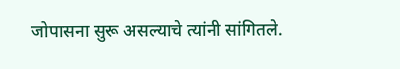जोपासना सुरू असल्याचे त्यांनी सांगितले.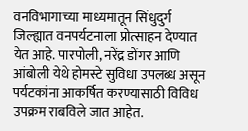वनविभागाच्या माध्यमातून सिंधुदुर्ग जिल्ह्यात वनपर्यटनाला प्रोत्साहन देण्यात येत आहे. पारपोली, नरेंद्र डोंगर आणि आंबोली येथे होमस्टे सुविधा उपलब्ध असून पर्यटकांना आकर्षित करण्यासाठी विविध उपक्रम राबविले जात आहेत.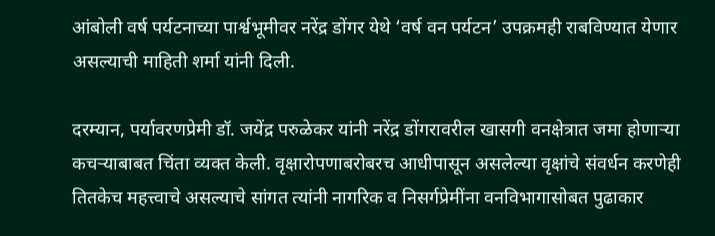आंबोली वर्ष पर्यटनाच्या पार्श्वभूमीवर नरेंद्र डोंगर येथे ‘वर्ष वन पर्यटन’ उपक्रमही राबविण्यात येणार असल्याची माहिती शर्मा यांनी दिली.

दरम्यान, पर्यावरणप्रेमी डॉ. जयेंद्र परुळेकर यांनी नरेंद्र डोंगरावरील खासगी वनक्षेत्रात जमा होणाऱ्या कचऱ्याबाबत चिंता व्यक्त केली. वृक्षारोपणाबरोबरच आधीपासून असलेल्या वृक्षांचे संवर्धन करणेही तितकेच महत्त्वाचे असल्याचे सांगत त्यांनी नागरिक व निसर्गप्रेमींना वनविभागासोबत पुढाकार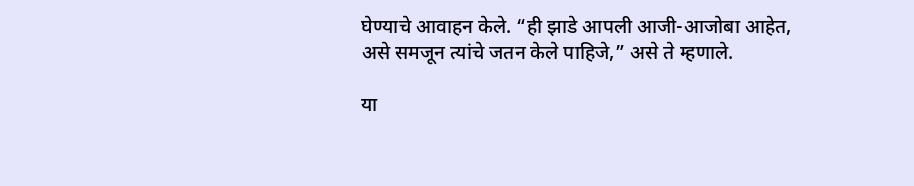घेण्याचे आवाहन केले. “ही झाडे आपली आजी-आजोबा आहेत, असे समजून त्यांचे जतन केले पाहिजे,” असे ते म्हणाले.

या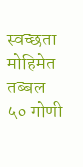स्वच्छता मोहिमेत तब्बल ५० गोणी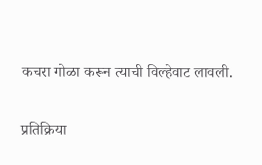कचरा गोळा करून त्याची विल्हेवाट लावली.

प्रतिक्रिया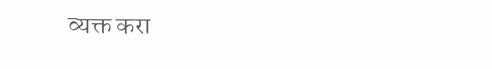व्यक्त करा